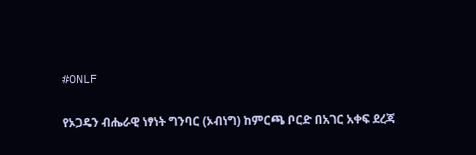#ONLF

የኦጋዴን ብሔራዊ ነፃነት ግንባር (ኦብነግ) ከምርጫ ቦርድ በአገር አቀፍ ደረጃ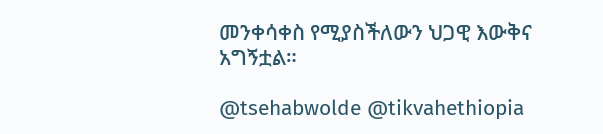መንቀሳቀስ የሚያስችለውን ህጋዊ እውቅና አግኝቷል።

@tsehabwolde @tikvahethiopia